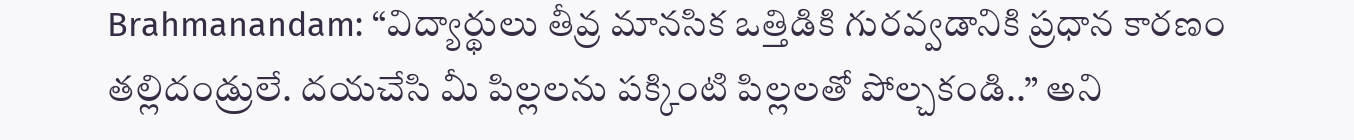Brahmanandam: “విద్యార్థులు తీవ్ర మానసిక ఒత్తిడికి గురవ్వడానికి ప్రధాన కారణం తల్లిదండ్రులే. దయచేసి మీ పిల్లలను పక్కింటి పిల్లలతో పోల్చకండి..” అని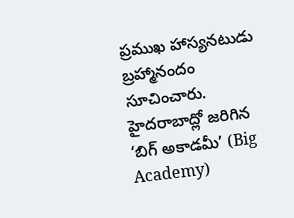ప్రముఖ హాస్యనటుడు బ్రహ్మానందం సూచించారు. హైదరాబాద్లో జరిగిన ‘బిగ్ అకాడమీ’ (Big Academy)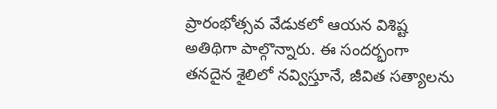ప్రారంభోత్సవ వేడుకలో ఆయన విశిష్ట అతిథిగా పాల్గొన్నారు. ఈ సందర్భంగా తనదైన శైలిలో నవ్విస్తూనే, జీవిత సత్యాలను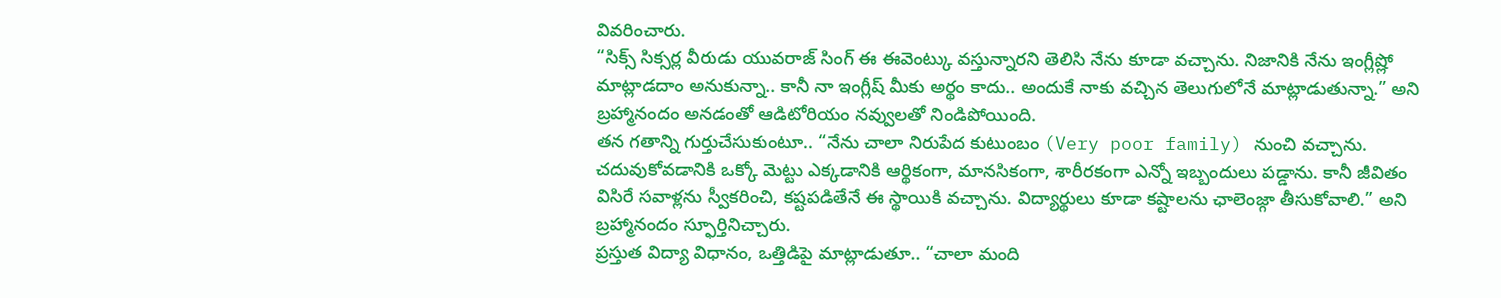వివరించారు.
“సిక్స్ సిక్సర్ల వీరుడు యువరాజ్ సింగ్ ఈ ఈవెంట్కు వస్తున్నారని తెలిసి నేను కూడా వచ్చాను. నిజానికి నేను ఇంగ్లీష్లో మాట్లాడదాం అనుకున్నా.. కానీ నా ఇంగ్లీష్ మీకు అర్థం కాదు.. అందుకే నాకు వచ్చిన తెలుగులోనే మాట్లాడుతున్నా.” అని బ్రహ్మానందం అనడంతో ఆడిటోరియం నవ్వులతో నిండిపోయింది.
తన గతాన్ని గుర్తుచేసుకుంటూ.. “నేను చాలా నిరుపేద కుటుంబం (Very poor family) నుంచి వచ్చాను. చదువుకోవడానికి ఒక్కో మెట్టు ఎక్కడానికి ఆర్థికంగా, మానసికంగా, శారీరకంగా ఎన్నో ఇబ్బందులు పడ్డాను. కానీ జీవితం విసిరే సవాళ్లను స్వీకరించి, కష్టపడితేనే ఈ స్థాయికి వచ్చాను. విద్యార్థులు కూడా కష్టాలను ఛాలెంజ్గా తీసుకోవాలి.” అని బ్రహ్మానందం స్ఫూర్తినిచ్చారు.
ప్రస్తుత విద్యా విధానం, ఒత్తిడిపై మాట్లాడుతూ.. “చాలా మంది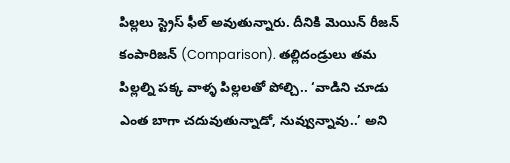పిల్లలు స్ట్రెస్ ఫీల్ అవుతున్నారు. దీనికి మెయిన్ రీజన్ కంపారిజన్ (Comparison). తల్లిదండ్రులు తమ పిల్లల్ని పక్క వాళ్ళ పిల్లలతో పోల్చి.. ‘వాడిని చూడు ఎంత బాగా చదువుతున్నాడో, నువ్వున్నావు..’ అని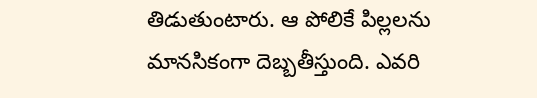తిడుతుంటారు. ఆ పోలికే పిల్లలను మానసికంగా దెబ్బతీస్తుంది. ఎవరి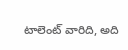టాలెంట్ వారిది, అది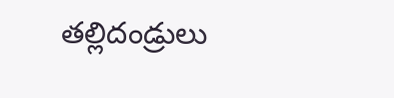తల్లిదండ్రులు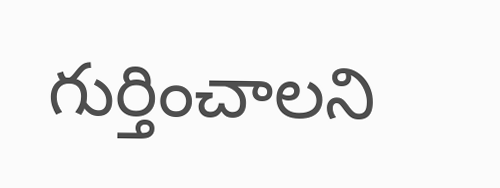గుర్తించాలని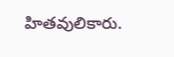హితవులికారు.